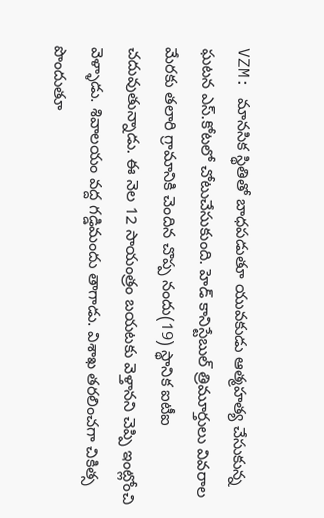VZM: మానసిక స్థితితో బాధపడుతూ యువకుడు ఆత్మహత్య చేసుకున్న ఘటన ఎస్.కోటలో చోటుచేసుకుంది. హెడ్ కానిస్టేబుల్ త్రిమూర్తులు వివరాల మేరకు తలారి గ్రామానికి చెందిన చొప్ప నందు(19) స్థానిక ఐటీఐ చదువుతున్నాడు. ఈ నెల 12 సాయంత్రం బయటకు వెళ్తానని చెప్పి ఇంట్లోంచి వెళ్ళాడు. శివాలయం వద్ద గడ్డిమందు తాగాడు. విశాఖ తరలించగా చికిత్స పొందుతూ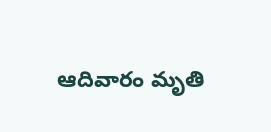ఆదివారం మృతి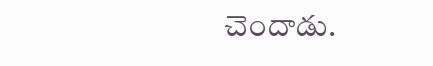చెందాడు.